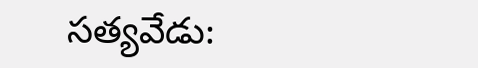సత్యవేడు: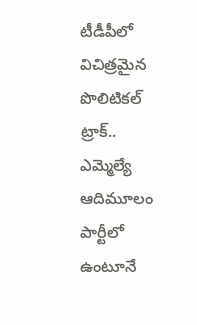టీడీపీలో విచిత్రమైన పొలిటికల్ ట్రాక్..
ఎమ్మెల్యే ఆదిమూలం పార్టీలో ఉంటూనే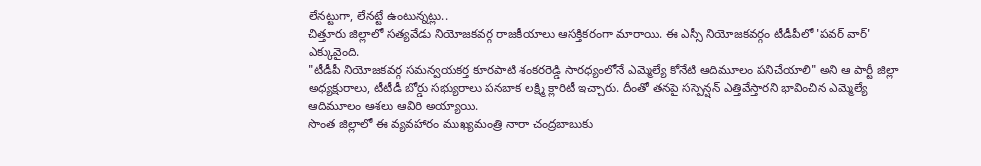లేనట్టుగా, లేనట్టే ఉంటున్నట్లు..
చిత్తూరు జిల్లాలో సత్యవేడు నియోజకవర్గ రాజకీయాలు ఆసక్తికరంగా మారాయి. ఈ ఎస్సీ నియోజకవర్గం టీడీపీలో 'పవర్ వార్' ఎక్కువైంది.
"టీడీపీ నియోజకవర్గ సమన్వయకర్త కూరపాటి శంకరరెడ్డి సారధ్యంలోనే ఎమ్మెల్యే కోనేటి ఆదిమూలం పనిచేయాలి" అని ఆ పార్టీ జిల్లా అధ్యక్షురాలు, టీటీడీ బోర్డు సభ్యురాలు పనబాక లక్ష్మి క్లారిటీ ఇచ్చారు. దీంతో తనపై సస్పెన్షన్ ఎత్తివేస్తారని భావించిన ఎమ్మెల్యే ఆదిమూలం ఆశలు ఆవిరి అయ్యాయి.
సొంత జిల్లాలో ఈ వ్యవహారం ముఖ్యమంత్రి నారా చంద్రబాబుకు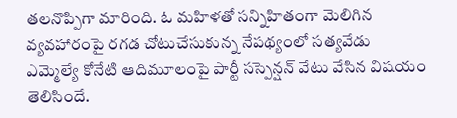తలనొప్పిగా మారింది. ఓ మహిళతో సన్నిహితంగా మెలిగిన వ్యవహారంపై రగడ చోటుచేసుకున్న నేపథ్యంలో సత్యవేడు ఎమ్మెల్యే కోనేటి ఆదిమూలంపై పార్టీ సస్పెన్షన్ వేటు వేసిన విషయం తెలిసిందే.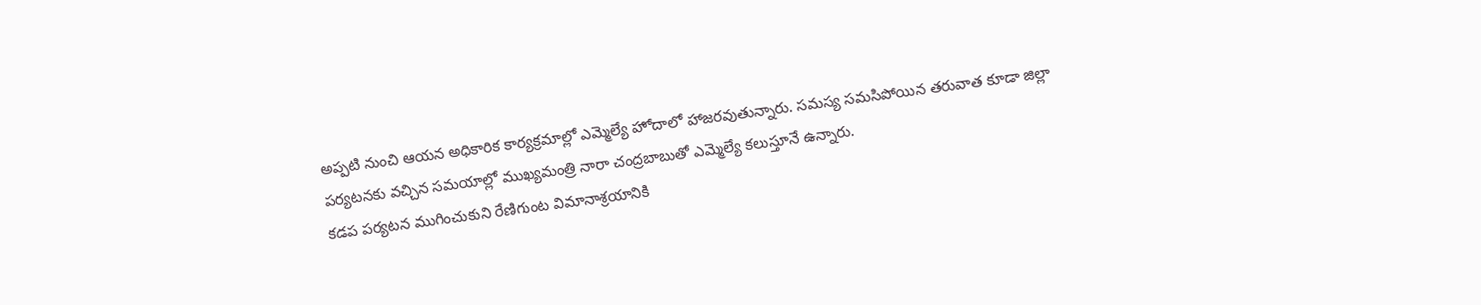అప్పటి నుంచి ఆయన అధికారిక కార్యక్రమాల్లో ఎమ్మెల్యే హోదాలో హాజరవుతున్నారు. సమస్య సమసిపోయిన తరువాత కూడా జిల్లా పర్యటనకు వచ్చిన సమయాల్లో ముఖ్యమంత్రి నారా చంద్రబాబుతో ఎమ్మెల్యే కలుస్తూనే ఉన్నారు.
కడప పర్యటన ముగించుకుని రేణిగుంట విమానాశ్రయానికి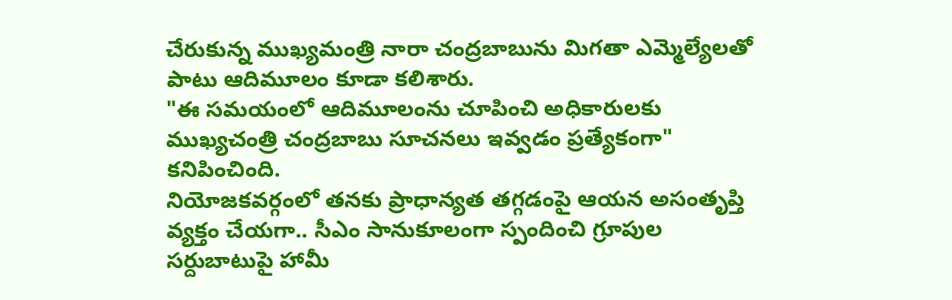చేరుకున్న ముఖ్యమంత్రి నారా చంద్రబాబును మిగతా ఎమ్మెల్యేలతో పాటు ఆదిమూలం కూడా కలిశారు.
"ఈ సమయంలో ఆదిమూలంను చూపించి అధికారులకు ముఖ్యచంత్రి చంద్రబాబు సూచనలు ఇవ్వడం ప్రత్యేకంగా" కనిపించింది.
నియోజకవర్గంలో తనకు ప్రాధాన్యత తగ్గడంపై ఆయన అసంతృప్తి వ్యక్తం చేయగా.. సీఎం సానుకూలంగా స్పందించి గ్రూపుల సర్దుబాటుపై హామీ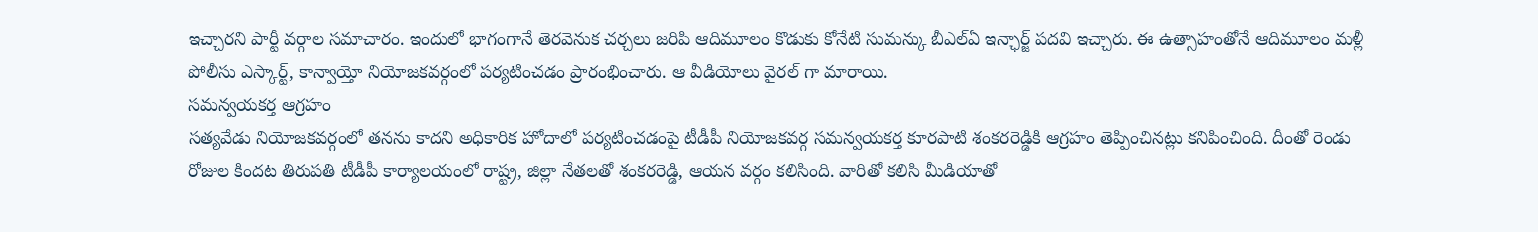ఇచ్చారని పార్టీ వర్గాల సమాచారం. ఇందులో భాగంగానే తెరవెనుక చర్చలు జరిపి ఆదిమూలం కొడుకు కోనేటి సుమన్కు బీఎల్ఏ ఇన్ఛార్జ్ పదవి ఇచ్చారు. ఈ ఉత్సాహంతోనే ఆదిమూలం మళ్లీ పోలీసు ఎస్కార్ట్, కాన్వాయ్తో నియోజకవర్గంలో పర్యటించడం ప్రారంభించారు. ఆ వీడియోలు వైరల్ గా మారాయి.
సమన్వయకర్త ఆగ్రహం
సత్యవేడు నియోజకవర్గంలో తనను కాదని అధికారిక హోదాలో పర్యటించడంపై టీడీపీ నియోజకవర్గ సమన్వయకర్త కూరపాటి శంకరరెడ్డికి ఆగ్రహం తెప్పించినట్లు కనిపించింది. దీంతో రెండు రోజుల కిందట తిరుపతి టీడీపీ కార్యాలయంలో రాష్ట్ర, జిల్లా నేతలతో శంకరరెడ్డి, ఆయన వర్గం కలిసింది. వారితో కలిసి మీడియాతో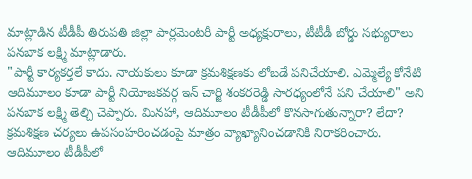మాట్లాడిన టీడీపీ తిరుపతి జిల్లా పార్లమెంటరీ పార్టీ అధ్యక్షురాలు, టీటీడీ బోర్డు సభ్యురాలు పనబాక లక్ష్మి మాట్లాడారు.
"పార్టీ కార్యకర్తలే కాదు. నాయకులు కూడా క్రమశిక్షణకు లోబడే పనిచేయాలి. ఎమ్మెల్యే కోనేటి ఆదిమూలం కూడా పార్టీ నియోజకవర్గ ఇన్ చార్జి శంకరరెడ్డి సారధ్యంలోనే పని చేయాలి" అని పనబాక లక్ష్మి తెల్చి చెప్పారు. మినహా, ఆదిమూలం టీడీపీలో కొనసాగుతున్నారా? లేదా? క్రమశిక్షణ చర్యలు ఉపసంహరించడంపై మాత్రం వ్యాఖ్యానించడానికి నిరాకరించారు.
ఆదిమూలం టీడీపీలో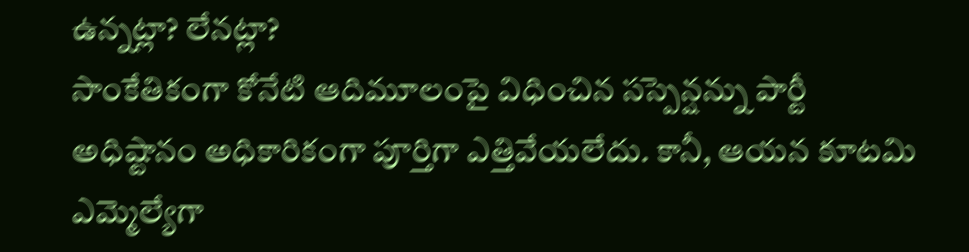ఉన్నట్లా? లేనట్లా?
సాంకేతికంగా కోనేటి ఆదిమూలంపై విధించిన సస్పెన్షన్ను పార్టీ అధిష్టానం అధికారికంగా పూర్తిగా ఎత్తివేయలేదు. కానీ, ఆయన కూటమి ఎమ్మెల్యేగా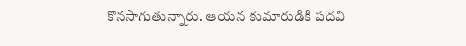కొనసాగుతున్నారు. ఆయన కుమారుడికి పదవి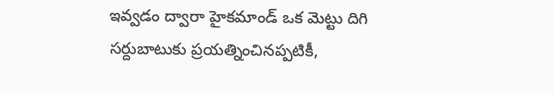ఇవ్వడం ద్వారా హైకమాండ్ ఒక మెట్టు దిగి సర్దుబాటుకు ప్రయత్నించినప్పటికీ,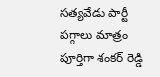సత్యవేడు పార్టీ పగ్గాలు మాత్రం పూర్తిగా శంకర్ రెడ్డి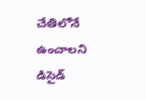చేతిలోనే ఉంచాలని డిసైడ్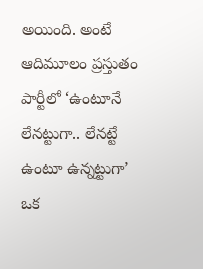అయింది. అంటే ఆదిమూలం ప్రస్తుతం పార్టీలో ‘ఉంటూనే లేనట్టుగా.. లేనట్టే ఉంటూ ఉన్నట్టుగా’ ఒక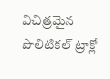విచిత్రమైన పొలిటికల్ ట్రాక్లో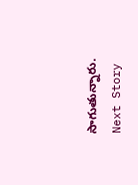సాగుతున్నారు.
Next Story